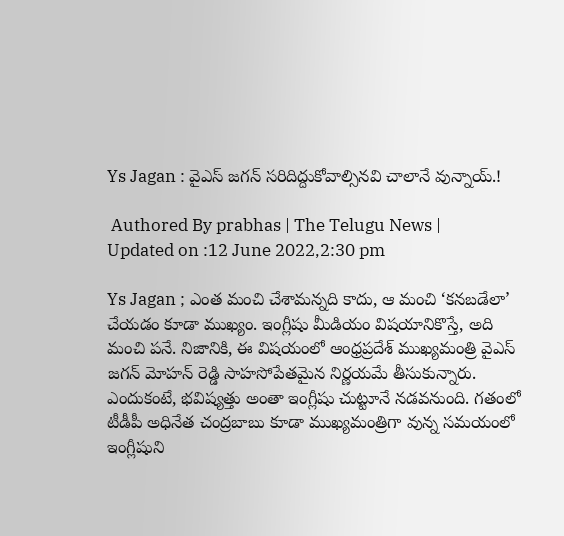Ys Jagan : వైఎస్ జగన్ సరిదిద్దుకోవాల్సినవి చాలానే వున్నాయ్.!

 Authored By prabhas | The Telugu News | Updated on :12 June 2022,2:30 pm

Ys Jagan ; ఎంత మంచి చేశామన్నది కాదు, ఆ మంచి ‘కనబడేలా’ చేయడం కూడా ముఖ్యం. ఇంగ్లీషు మీడియం విషయానికొస్తే, అది మంచి పనే. నిజానికి, ఈ విషయంలో ఆంధ్రప్రదేశ్ ముఖ్యమంత్రి వైఎస్ జగన్ మోహన్ రెడ్డి సాహసోపేతమైన నిర్ణయమే తీసుకున్నారు. ఎందుకంటే, భవిష్యత్తు అంతా ఇంగ్లీషు చుట్టూనే నడవనుంది. గతంలో టీడీపీ అధినేత చంద్రబాబు కూడా ముఖ్యమంత్రిగా వున్న సమయంలో ఇంగ్లీషుని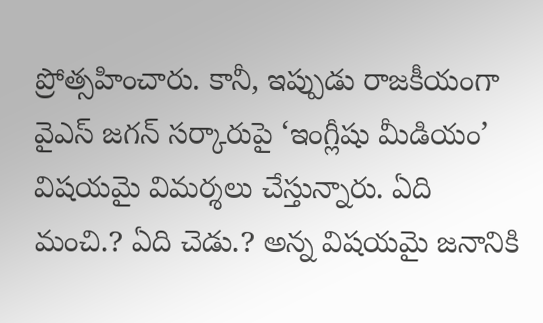ప్రోత్సహించారు. కానీ, ఇప్పుడు రాజకీయంగా వైఎస్ జగన్ సర్కారుపై ‘ఇంగ్లీషు మీడియం’ విషయమై విమర్శలు చేస్తున్నారు. ఏది మంచి.? ఏది చెడు.? అన్న విషయమై జనానికి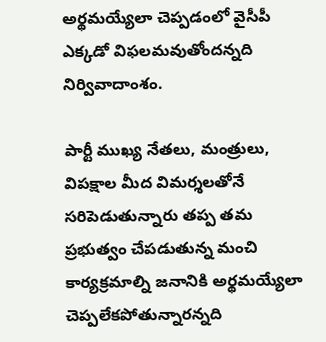అర్థమయ్యేలా చెప్పడంలో వైసీపీ ఎక్కడో విఫలమవుతోందన్నది నిర్వివాదాంశం.

పార్టీ ముఖ్య నేతలు, మంత్రులు, విపక్షాల మీద విమర్శలతోనే సరిపెడుతున్నారు తప్ప తమ ప్రభుత్వం చేపడుతున్న మంచి కార్యక్రమాల్ని జనానికి అర్థమయ్యేలా చెప్పలేకపోతున్నారన్నది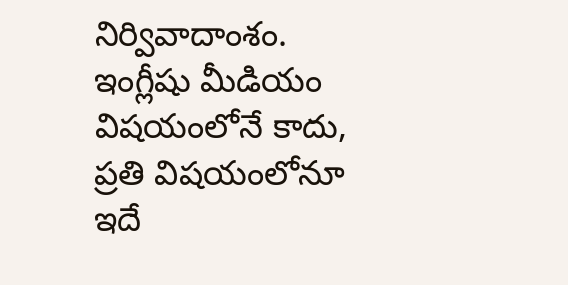నిర్వివాదాంశం. ఇంగ్లీషు మీడియం విషయంలోనే కాదు, ప్రతి విషయంలోనూ ఇదే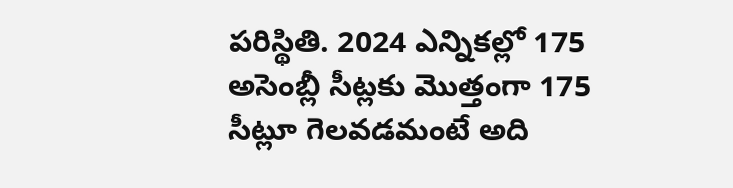పరిస్థితి. 2024 ఎన్నికల్లో 175 అసెంబ్లీ సీట్లకు మొత్తంగా 175 సీట్లూ గెలవడమంటే అది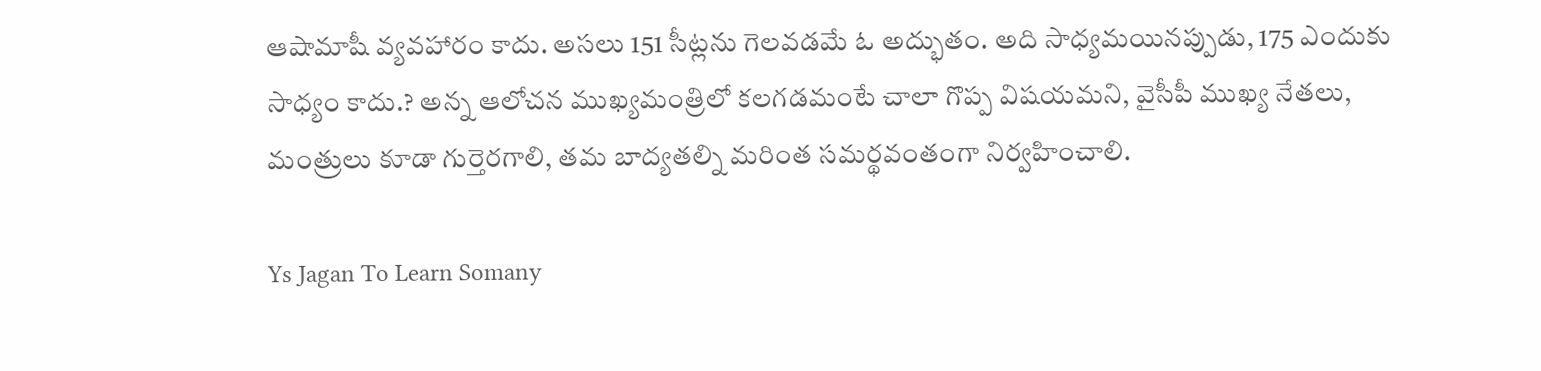ఆషామాషీ వ్యవహారం కాదు. అసలు 151 సీట్లను గెలవడమే ఓ అద్భుతం. అది సాధ్యమయినప్పుడు, 175 ఎందుకు సాధ్యం కాదు.? అన్న ఆలోచన ముఖ్యమంత్రిలో కలగడమంటే చాలా గొప్ప విషయమని, వైసీపీ ముఖ్య నేతలు, మంత్రులు కూడా గుర్తెరగాలి, తమ బాద్యతల్ని మరింత సమర్థవంతంగా నిర్వహించాలి.

Ys Jagan To Learn Somany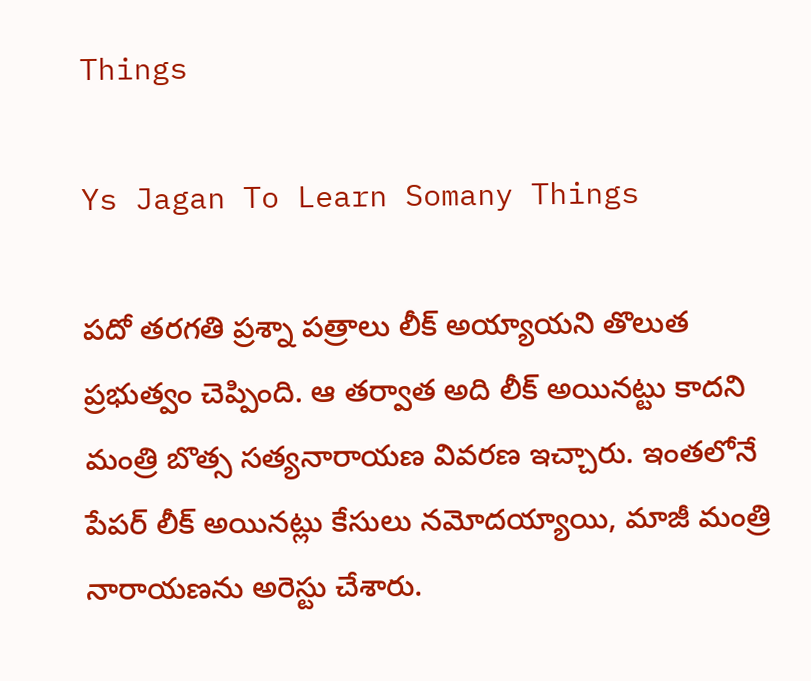Things

Ys Jagan To Learn Somany Things

పదో తరగతి ప్రశ్నా పత్రాలు లీక్ అయ్యాయని తొలుత ప్రభుత్వం చెప్పింది. ఆ తర్వాత అది లీక్ అయినట్టు కాదని మంత్రి బొత్స సత్యనారాయణ వివరణ ఇచ్చారు. ఇంతలోనే పేపర్ లీక్ అయినట్లు కేసులు నమోదయ్యాయి, మాజీ మంత్రి నారాయణను అరెస్టు చేశారు.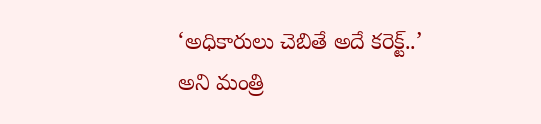‘అధికారులు చెబితే అదే కరెక్ట్..’ అని మంత్రి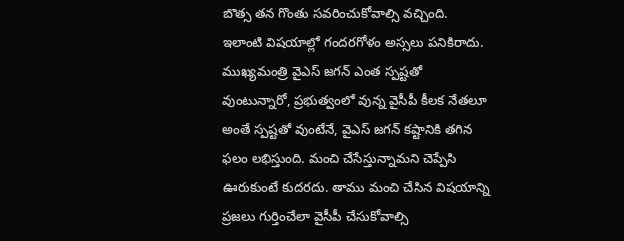బొత్స తన గొంతు సవరించుకోవాల్సి వచ్చింది. ఇలాంటి విషయాల్లో గందరగోళం అస్సలు పనికిరాదు. ముఖ్యమంత్రి వైఎస్ జగన్ ఎంత స్పష్టతో వుంటున్నారో, ప్రభుత్వంలో వున్న వైసీపీ కీలక నేతలూ అంతే స్పష్టతో వుంటేనే, వైఎస్ జగన్ కష్టానికి తగిన ఫలం లభిస్తుంది. మంచి చేసేస్తున్నామని చెప్పేసి ఊరుకుంటే కుదరదు. తాము మంచి చేసిన విషయాన్ని ప్రజలు గుర్తించేలా వైసీపీ చేసుకోవాల్సి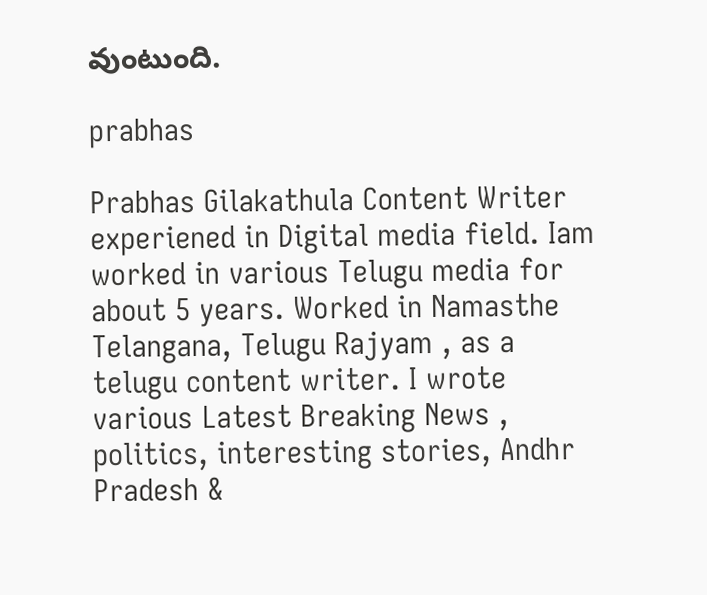వుంటుంది.

prabhas

Prabhas Gilakathula Content Writer experiened in Digital media field. Iam worked in various Telugu media for about 5 years. Worked in Namasthe Telangana, Telugu Rajyam , as a telugu content writer. I wrote various Latest Breaking News , politics, interesting stories, Andhr Pradesh &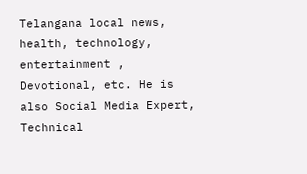Telangana local news, health, technology, entertainment , Devotional, etc. He is also Social Media Expert, Technical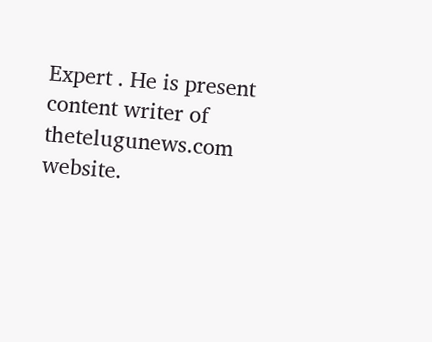Expert . He is present content writer of thetelugunews.com website.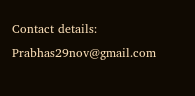Contact details: Prabhas29nov@gmail.com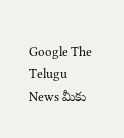Google The Telugu News మీకు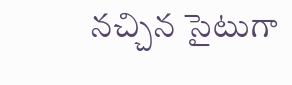నచ్చిన సైటుగా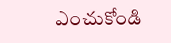ఎంచుకోండి